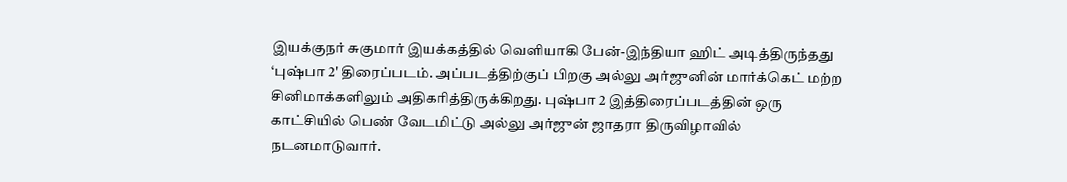இயக்குநர் சுகுமார் இயக்கத்தில் வெளியாகி பேன்-இந்தியா ஹிட் அடித்திருந்தது ‘புஷ்பா 2' திரைப்படம். அப்படத்திற்குப் பிறகு அல்லு அர்ஜுனின் மார்க்கெட் மற்ற சினிமாக்களிலும் அதிகரித்திருக்கிறது. புஷ்பா 2 இத்திரைப்படத்தின் ஒரு காட்சியில் பெண் வேடமிட்டு அல்லு அர்ஜுன் ஜாதரா திருவிழாவில் நடனமாடுவார்.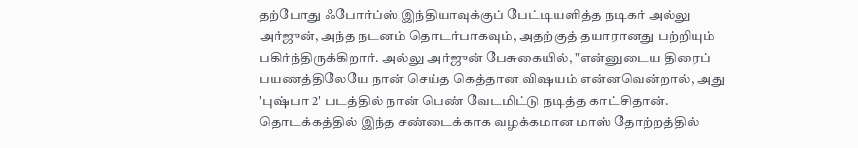தற்போது ஃபோர்ப்ஸ் இந்தியாவுக்குப் பேட்டியளித்த நடிகர் அல்லு அர்ஜுன், அந்த நடனம் தொடர்பாகவும், அதற்குத் தயாரானது பற்றியும் பகிர்ந்திருக்கிறார். அல்லு அர்ஜுன் பேசுகையில், "என்னுடைய திரைப் பயணத்திலேயே நான் செய்த கெத்தான விஷயம் என்னவென்றால், அது 'புஷ்பா 2' படத்தில் நான் பெண் வேடமிட்டு நடித்த காட்சிதான். தொடக்கத்தில் இந்த சண்டைக்காக வழக்கமான மாஸ் தோற்றத்தில்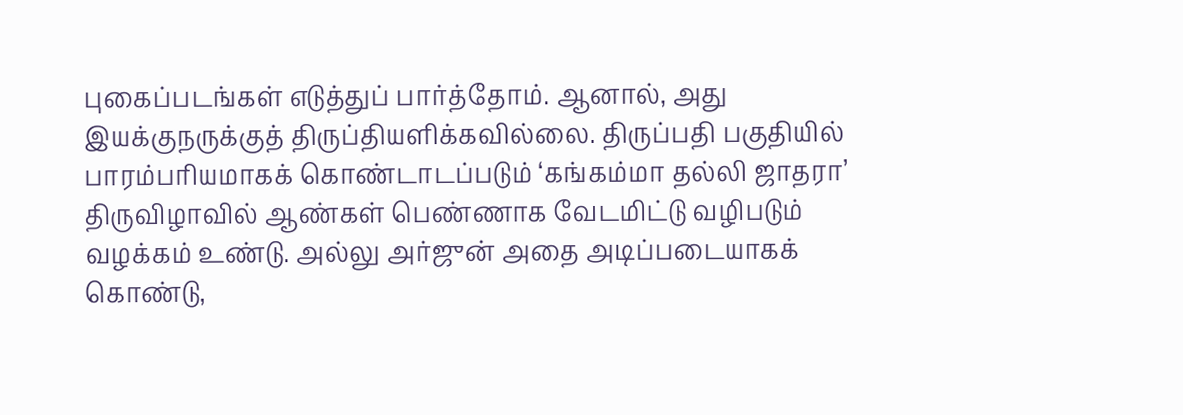புகைப்படங்கள் எடுத்துப் பார்த்தோம். ஆனால், அது இயக்குநருக்குத் திருப்தியளிக்கவில்லை. திருப்பதி பகுதியில் பாரம்பரியமாகக் கொண்டாடப்படும் ‘கங்கம்மா தல்லி ஜாதரா’ திருவிழாவில் ஆண்கள் பெண்ணாக வேடமிட்டு வழிபடும் வழக்கம் உண்டு. அல்லு அர்ஜுன் அதை அடிப்படையாகக் கொண்டு,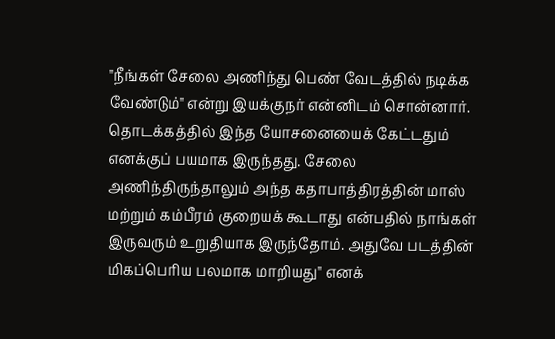"நீங்கள் சேலை அணிந்து பெண் வேடத்தில் நடிக்க வேண்டும்" என்று இயக்குநர் என்னிடம் சொன்னார். தொடக்கத்தில் இந்த யோசனையைக் கேட்டதும் எனக்குப் பயமாக இருந்தது. சேலை அணிந்திருந்தாலும் அந்த கதாபாத்திரத்தின் மாஸ் மற்றும் கம்பீரம் குறையக் கூடாது என்பதில் நாங்கள் இருவரும் உறுதியாக இருந்தோம். அதுவே படத்தின் மிகப்பெரிய பலமாக மாறியது" எனக்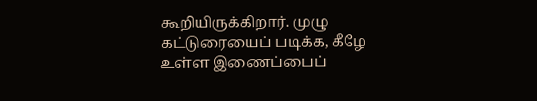கூறியிருக்கிறார். முழு கட்டுரையைப் படிக்க, கீழே உள்ள இணைப்பைப்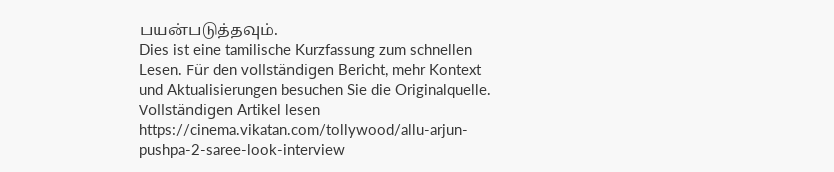பயன்படுத்தவும்.
Dies ist eine tamilische Kurzfassung zum schnellen Lesen. Für den vollständigen Bericht, mehr Kontext und Aktualisierungen besuchen Sie die Originalquelle.
Vollständigen Artikel lesen
https://cinema.vikatan.com/tollywood/allu-arjun-pushpa-2-saree-look-interview